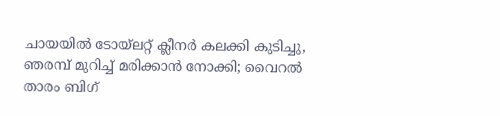ചായയില്‍ ടോയ്‌ലറ്റ് ക്ലീനര്‍ കലക്കി കുടിച്ചു, ഞരമ്പ് മുറിച്ച് മരിക്കാന്‍ നോക്കി; വൈറല്‍ താരം ബിഗ്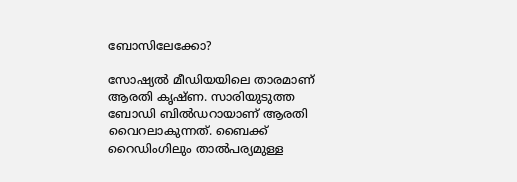ബോസിലേക്കോ?

സോഷ്യല്‍ മീഡിയയിലെ താരമാണ് ആരതി കൃഷ്ണ. സാരിയുടുത്ത ബോഡി ബില്‍ഡറായാണ് ആരതി വൈറലാകുന്നത്. ബൈക്ക് റൈഡിംഗിലും താല്‍പര്യമുള്ള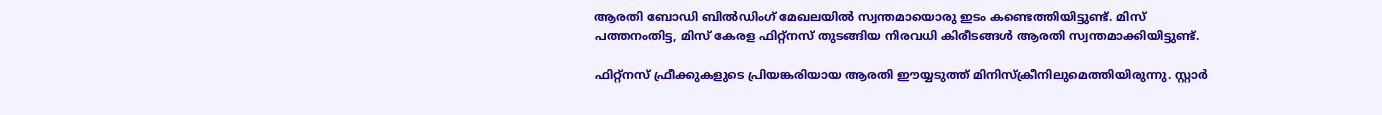ആരതി ബോഡി ബില്‍ഡിംഗ് മേഖലയില്‍ സ്വന്തമായൊരു ഇടം കണ്ടെത്തിയിട്ടുണ്ട്. മിസ് പത്തനംതിട്ട, മിസ് കേരള ഫിറ്റ്‌നസ് തുടങ്ങിയ നിരവധി കിരീടങ്ങള്‍ ആരതി സ്വന്തമാക്കിയിട്ടുണ്ട്.

ഫിറ്റ്‌നസ് ഫ്രീക്കുകളുടെ പ്രിയങ്കരിയായ ആരതി ഈയ്യടുത്ത് മിനിസ്‌ക്രീനിലുമെത്തിയിരുന്നു. സ്റ്റാര്‍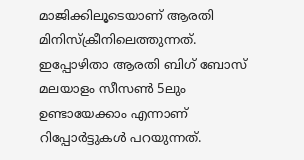മാജിക്കിലൂടെയാണ് ആരതി മിനിസ്‌ക്രീനിലെത്തുന്നത്. ഇപ്പോഴിതാ ആരതി ബിഗ് ബോസ് മലയാളം സീസണ്‍ 5ലും ഉണ്ടായേക്കാം എന്നാണ് റിപ്പോര്‍ട്ടുകള്‍ പറയുന്നത്.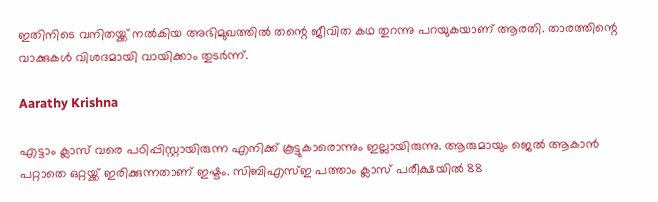ഇതിനിടെ വനിതയ്ക്ക് നല്‍കിയ അഭിമുഖത്തില്‍ തന്റെ ജീവിത കഥ തുറന്നു പറയുകയാണ് ആരതി. താരത്തിന്റെ വാക്കുകള്‍ വിശദമായി വായിക്കാം തുടര്‍ന്ന്.

Aarathy Krishna

എട്ടാം ക്ലാസ് വരെ പഠിപ്പിസ്റ്റായിരുന്ന എനിക്ക് കൂട്ടുകാരൊന്നും ഇല്ലായിരുന്നു. ആരുമായും ജെല്‍ ആകാന്‍ പറ്റാതെ ഒറ്റയ്ക്ക് ഇരിക്കുന്നതാണ് ഇഷ്ടം. സിബിഎസ്ഇ പത്താം ക്ലാസ് പരീക്ഷയില്‍ 88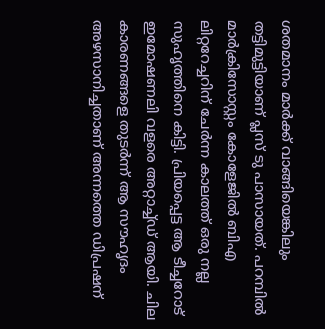ശതമാനം മാര്‍ക്ക് വാങ്ങിയെങ്കിലും തട്ടിമുട്ടിയാണ് പ്ലസ് ടു പാസായത്. പറമ്പില്‍ മാര്‍ക്രിസോസ്റ്റം കോളേജില്‍ ബിഎ ലിറ്ററേച്ചറിന് ചേര്‍ന്ന കാലത്ത് ഒരു നല്ല സുഹൃത്തിനെ കിട്ടി. പ്രിയപ്പെട്ട ആ ടീച്ചറോട് ഇമോഷണലി വളരെ അറ്റാച്ച്ഡ് ആയി. ചില കാരണങ്ങളെ തുടര്‍ന്ന് ആ സൗഹൃദം അഴസാനിച്ചതാണ് അന്നത്തെ ഡിപ്രഷന്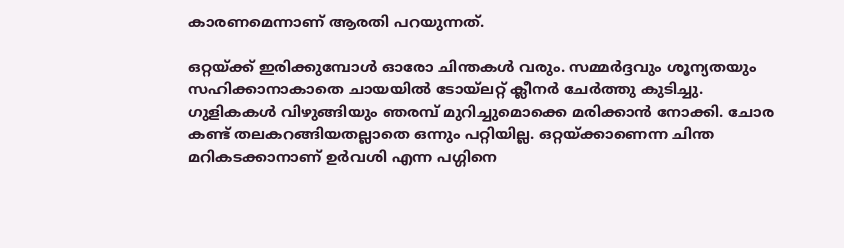കാരണമെന്നാണ് ആരതി പറയുന്നത്.

ഒറ്റയ്ക്ക് ഇരിക്കുമ്പോള്‍ ഓരോ ചിന്തകള്‍ വരും. സമ്മര്‍ദ്ദവും ശൂന്യതയും സഹിക്കാനാകാതെ ചായയില്‍ ടോയ്‌ലറ്റ് ക്ലീനര്‍ ചേര്‍ത്തു കുടിച്ചു. ഗുളികകള്‍ വിഴുങ്ങിയും ഞരമ്പ് മുറിച്ചുമൊക്കെ മരിക്കാന്‍ നോക്കി. ചോര കണ്ട് തലകറങ്ങിയതല്ലാതെ ഒന്നും പറ്റിയില്ല. ഒറ്റയ്ക്കാണെന്ന ചിന്ത മറികടക്കാനാണ് ഉര്‍വശി എന്ന പഗ്ഗിനെ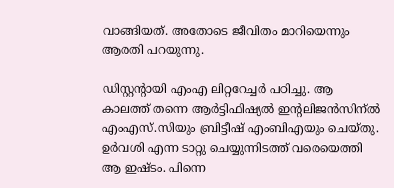വാങ്ങിയത്. അതോടെ ജീവിതം മാറിയെന്നും ആരതി പറയുന്നു.

ഡിസ്റ്റന്റായി എംഎ ലിറ്ററേച്ചര്‍ പഠിച്ചു. ആ കാലത്ത് തന്നെ ആര്‍ട്ടിഫിഷ്യല്‍ ഇന്റലിജന്‍സിന്ല്‍ എംഎസ്.സിയും ബ്രിട്ടീഷ് എംബിഎയും ചെയ്തു. ഉര്‍വശി എന്ന ടാറ്റു ചെയ്യുന്നിടത്ത് വരെയെത്തി ആ ഇഷ്ടം. പിന്നെ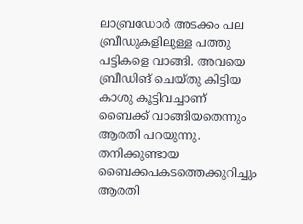ലാബ്രഡോര്‍ അടക്കം പല ബ്രീഡുകളിലുള്ള പത്തു പട്ടികളെ വാങ്ങി. അവയെ ബ്രീഡിങ് ചെയ്തു കിട്ടിയ കാശു കൂട്ടിവച്ചാണ് ബൈക്ക് വാങ്ങിയതെന്നും ആരതി പറയുന്നു. തനിക്കുണ്ടായ ബൈക്കപകടത്തെക്കുറിച്ചും ആരതി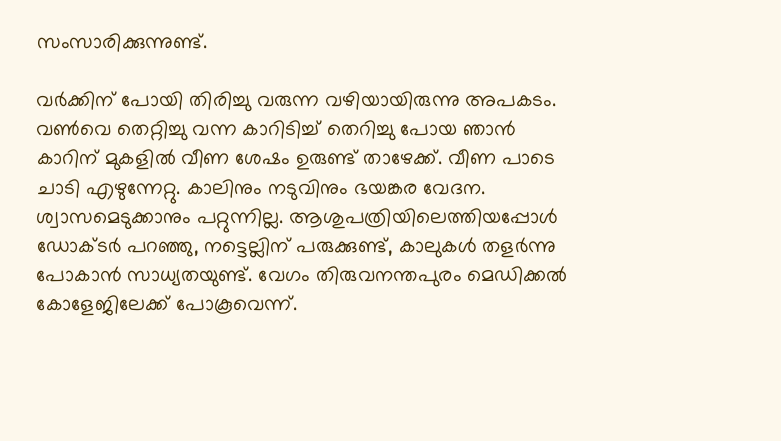സംസാരിക്കുന്നുണ്ട്.

വര്‍ക്കിന് പോയി തിരിച്ചു വരുന്ന വഴിയായിരുന്നു അപകടം. വണ്‍വെ തെറ്റിച്ചു വന്ന കാറിടിച്ച് തെറിച്ചു പോയ ഞാന്‍ കാറിന് മുകളില്‍ വീണ ശേഷം ഉരുണ്ട് താഴേക്ക്. വീണ പാടെ ചാടി എഴുന്നേറ്റു. കാലിനും നടുവിനും ഭയങ്കര വേദന. ശ്വാസമെടുക്കാനും പറ്റുന്നില്ല. ആശുപത്രിയിലെത്തിയപ്പോള്‍ ഡോക്ടര്‍ പറഞ്ഞു, നട്ടെല്ലിന് പരുക്കുണ്ട്, കാലുകള്‍ തളര്‍ന്നു പോകാന്‍ സാധ്യതയുണ്ട്. വേഗം തിരുവനന്തപുരം മെഡിക്കല്‍ കോളേജിലേക്ക് പോകൂവെന്ന്.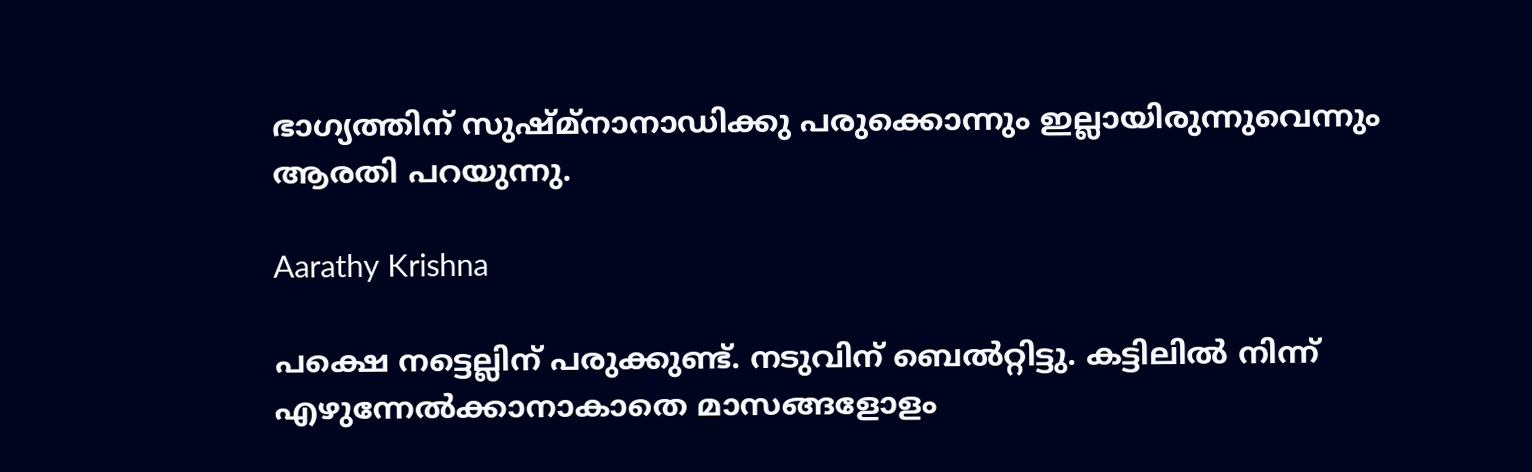ഭാഗ്യത്തിന് സുഷ്മ്‌നാനാഡിക്കു പരുക്കൊന്നും ഇല്ലായിരുന്നുവെന്നും ആരതി പറയുന്നു.

Aarathy Krishna

പക്ഷെ നട്ടെല്ലിന് പരുക്കുണ്ട്. നടുവിന് ബെല്‍റ്റിട്ടു. കട്ടിലില്‍ നിന്ന് എഴുന്നേല്‍ക്കാനാകാതെ മാസങ്ങളോളം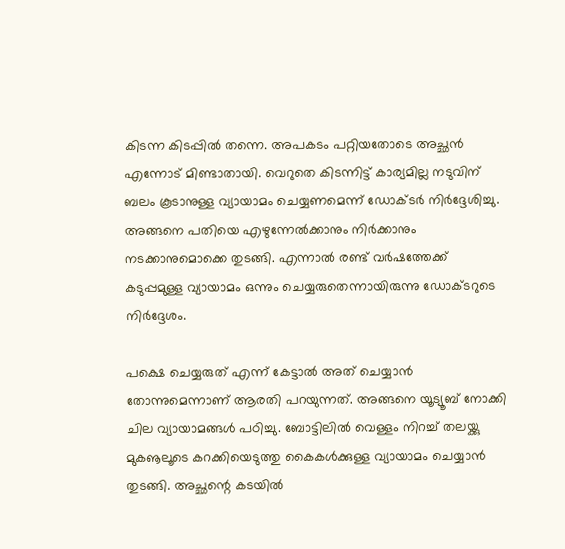കിടന്ന കിടപ്പില്‍ തന്നെ. അപകടം പറ്റിയതോടെ അച്ഛന്‍ എന്നോട് മിണ്ടാതായി. വെറുതെ കിടന്നിട്ട് കാര്യമില്ല നടുവിന് ബലം കൂടാനുള്ള വ്യായാമം ചെയ്യണമെന്ന് ഡോക്ടര്‍ നിര്‍ദ്ദേശിച്ചു. അങ്ങനെ പതിയെ എഴുന്നേല്‍ക്കാനും നിര്‍ക്കാനും നടക്കാനുമൊക്കെ തുടങ്ങി. എന്നാല്‍ രണ്ട് വര്‍ഷത്തേക്ക് കടുപ്പമുള്ള വ്യായാമം ഒന്നും ചെയ്യരുതെന്നായിരുന്നു ഡോക്ടറുടെ നിര്‍ദ്ദേശം.

പക്ഷെ ചെയ്യരുത് എന്ന് കേട്ടാല്‍ അത് ചെയ്യാന്‍ തോന്നുമെന്നാണ് ആരതി പറയുന്നത്. അങ്ങനെ യൂട്യൂബ് നോക്കി ചില വ്യായാമങ്ങള്‍ പഠിച്ചു. ബോട്ടിലില്‍ വെള്ളം നിറച്ച് തലയ്ക്കു മുകൡലൂടെ കറക്കിയെടുത്തു കൈകള്‍ക്കുള്ള വ്യായാമം ചെയ്യാന്‍ തുടങ്ങി. അച്ഛന്റെ കടയില്‍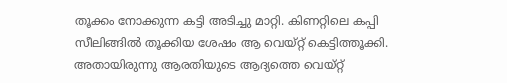തൂക്കം നോക്കുന്ന കട്ടി അടിച്ചു മാറ്റി. കിണറ്റിലെ കപ്പി സീലിങ്ങില്‍ തൂക്കിയ ശേഷം ആ വെയ്റ്റ് കെട്ടിത്തൂക്കി. അതായിരുന്നു ആരതിയുടെ ആദ്യത്തെ വെയ്റ്റ്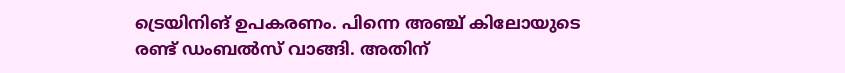ട്രെയിനിങ് ഉപകരണം. പിന്നെ അഞ്ച് കിലോയുടെ രണ്ട് ഡംബല്‍സ് വാങ്ങി. അതിന്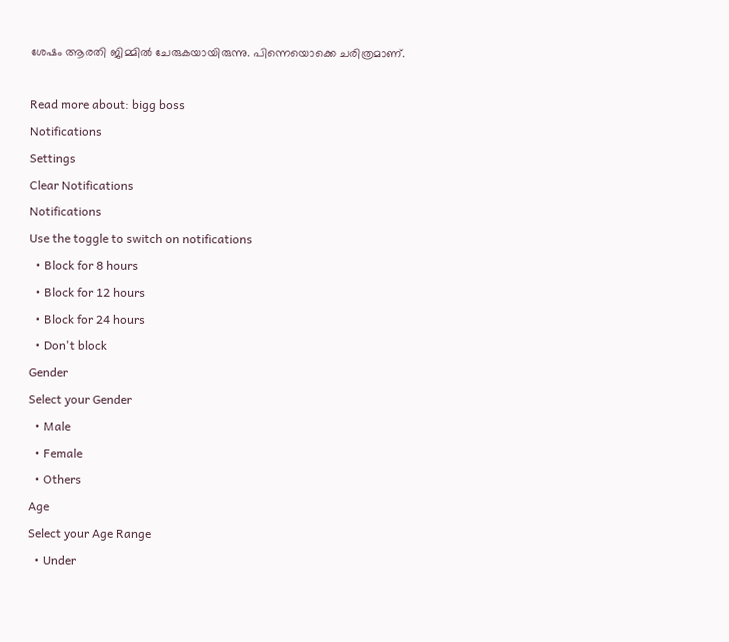ശേഷം ആരതി ജിമ്മില്‍ ചേരുകയായിരുന്നു. പിന്നെയൊക്കെ ചരിത്രമാണ്.

Read more about: bigg boss
Notifications
Settings
Clear Notifications
Notifications
Use the toggle to switch on notifications
  • Block for 8 hours
  • Block for 12 hours
  • Block for 24 hours
  • Don't block
Gender
Select your Gender
  • Male
  • Female
  • Others
Age
Select your Age Range
  • Under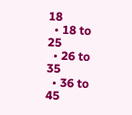18
  • 18 to 25
  • 26 to 35
  • 36 to 45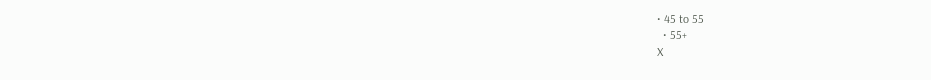• 45 to 55
  • 55+
X